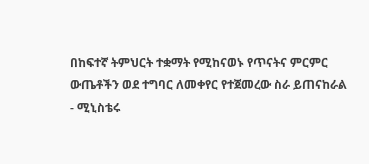በከፍተኛ ትምህርት ተቋማት የሚከናወኑ የጥናትና ምርምር ውጤቶችን ወደ ተግባር ለመቀየር የተጀመረው ስራ ይጠናከራል - ሚኒስቴሩ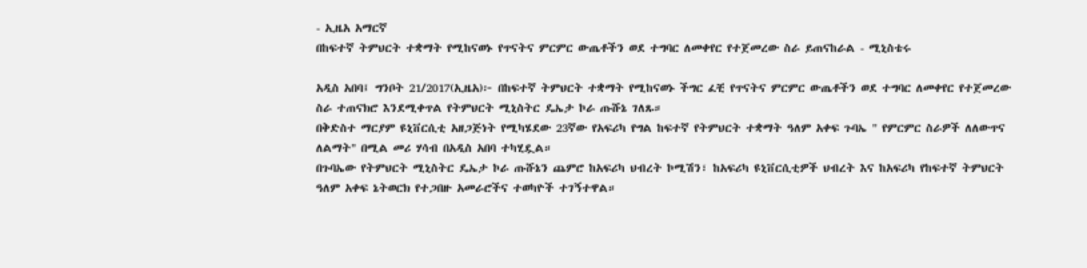- ኢዜአ አማርኛ
በከፍተኛ ትምህርት ተቋማት የሚከናወኑ የጥናትና ምርምር ውጤቶችን ወደ ተግባር ለመቀየር የተጀመረው ስራ ይጠናከራል - ሚኒስቴሩ

አዲስ አበባ፤ ግንቦት 21/2017(ኢዜአ)፦ በከፍተኛ ትምህርት ተቋማት የሚከናወኑ ችግር ፈቺ የጥናትና ምርምር ውጤቶችን ወደ ተግባር ለመቀየር የተጀመረው ስራ ተጠናክሮ እንደሚቀጥል የትምህርት ሚኒስትር ዴኤታ ኮራ ጡሹኔ ገለጹ።
በቅድስተ ማርያም ዩኒቨርሲቲ አዘጋጅነት የሚካሄደው 23ኛው የአፍሪካ የግል ከፍተኛ የትምህርት ተቋማት ዓለም አቀፍ ጉባኤ " የምርምር ስራዎች ለለውጥና ለልማት" በሚል መሪ ሃሳብ በአዲስ አበባ ተካሂዷል።
በጉባኤው የትምህርት ሚኒስትር ዴኤታ ኮራ ጡሹኔን ጨምሮ ከአፍሪካ ህብረት ኮሚሽን፣ ከአፍሪካ ዩኒቨርሲቲዎች ህብረት እና ከአፍሪካ የከፍተኛ ትምህርት ዓለም አቀፍ ኔትወርክ የተጋበዙ አመራሮችና ተወካዮች ተገኝተዋል።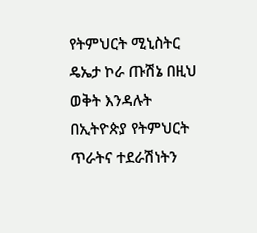የትምህርት ሚኒስትር ዴኤታ ኮራ ጡሽኔ በዚህ ወቅት እንዳሉት በኢትዮጵያ የትምህርት ጥራትና ተደራሽነትን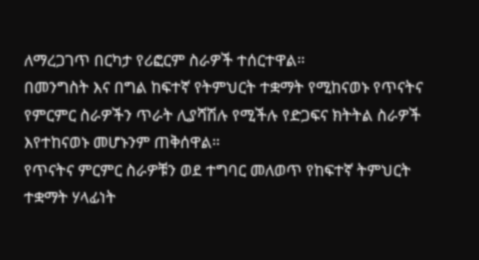ለማረጋገጥ በርካታ የሪፎርም ስራዎች ተሰርተዋል።
በመንግስት እና በግል ከፍተኛ የትምህርት ተቋማት የሚከናወኑ የጥናትና የምርምር ስራዎችን ጥራት ሊያሻሽሉ የሚችሉ የድጋፍና ክትትል ስራዎች እየተከናወኑ መሆኑንም ጠቅሰዋል።
የጥናትና ምርምር ስራዎቹን ወደ ተግባር መለወጥ የከፍተኛ ትምህርት ተቋማት ሃላፊነት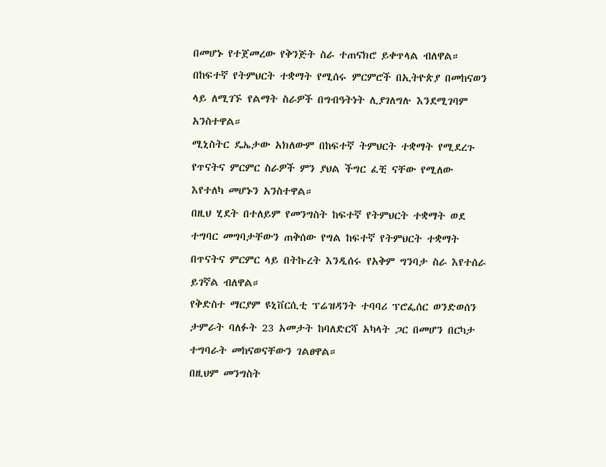በመሆኑ የተጀመረው የቅንጅት ስራ ተጠናክሮ ይቀጥላል ብለዋል።
በከፍተኛ የትምህርት ተቋማት የሚሰሩ ምርምሮች በኢትዮጵያ በመከናወን ላይ ለሚገኙ የልማት ስራዎች በግብዓትነት ሊያገለግሉ እንደሚገባም አንስተዋል።
ሚኒስትር ዴኤታው አክለውም በከፍተኛ ትምህርት ተቋማት የሚደረጉ የጥናትና ምርምር ስራዎች ምን ያህል ችግር ፈቺ ናቸው የሚለው እየተለካ መሆኑን አንስተዋል።
በዚህ ሂደት በተለይም የመንግስት ከፍተኛ የትምህርት ተቋማት ወደ ተግባር መግባታቸውን ጠቅሰው የግል ከፍተኛ የትምህርት ተቋማት በጥናትና ምርምር ላይ በትኩረት እንዲሰሩ የአቅም ግንባታ ስራ እየተሰራ ይገኛል ብለዋል።
የቅድስተ ማርያም ዩኒቨርሲቲ ፕሬዝዳንት ተባባሪ ፕሮፌሰር ወንድወሰን ታምራት ባለፉት 23 አመታት ከባለድርሻ አካላት ጋር በመሆን በርካታ ተግባራት መከናወናቸውን ገልፀዋል።
በዚህም መንግስት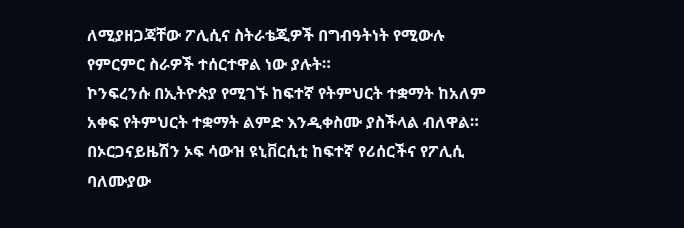ለሚያዘጋጃቸው ፖሊሲና ስትራቴጂዎች በግብዓትነት የሚውሉ የምርምር ስራዎች ተሰርተዋል ነው ያሉት።
ኮንፍረንሱ በኢትዮጵያ የሚገኙ ከፍተኛ የትምህርት ተቋማት ከአለም አቀፍ የትምህርት ተቋማት ልምድ እንዲቀስሙ ያስችላል ብለዋል።
በኦርጋናይዜሽን ኦፍ ሳውዝ ዩኒቨርሲቲ ከፍተኛ የሪሰርችና የፖሊሲ ባለሙያው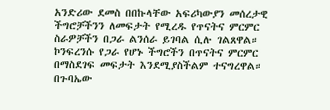አንድሪው ደመስ በበኩላቸው አፍሪካውያን መሰረታዊ ችግሮቻችንን ለመፍታት የሚረዱ የጥናትና ምርምር ስራዎቻችን በጋራ ልንሰራ ይገባል ሲሉ ገልጸዋል።
ኮንፍረንሱ የጋራ የሆኑ ችግሮችን በጥናትና ምርምር በማስደገፍ መፍታት እንደሚያስችልም ተናግረዋል።
በጉባኤው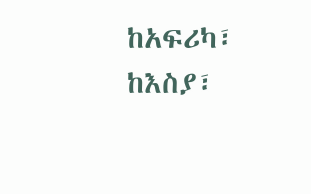ከአፍሪካ፣ ከእስያ፣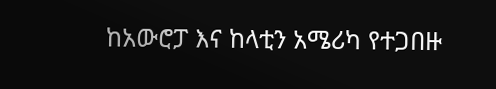ከአውሮፓ እና ከላቲን አሜሪካ የተጋበዙ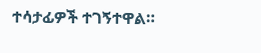ተሳታፊዎች ተገኝተዋል።